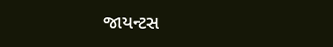જાયન્ટસ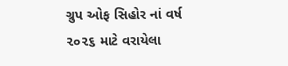ગ્રુપ ઓફ સિહોર નાં વર્ષ ૨૦૨૬ માટે વરાયેલા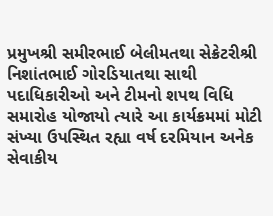પ્રમુખશ્રી સમીરભાઈ બેલીમતથા સેક્રેટરીશ્રી નિશાંતભાઈ ગોરડિયાતથા સાથી પદાધિકારીઓ અને ટીમનો શપથ વિધિ સમારોહ યોજાયો ત્યારે આ કાર્યક્રમમાં મોટી સંખ્યા ઉપસ્થિત રહ્યા વર્ષ દરમિયાન અનેક સેવાકીય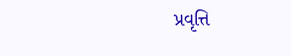પ્રવૃત્તિ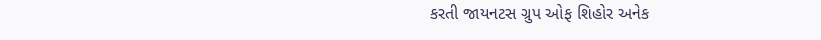કરતી જાયનટસ ગ્રુપ ઓફ શિહોર અનેક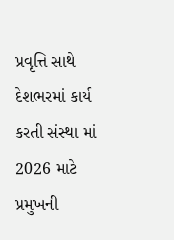પ્રવૃત્તિ સાથે દેશભરમાં કાર્ય કરતી સંસ્થા માં 2026 માટે પ્રમુખની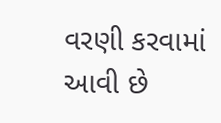વરણી કરવામાં આવી છે